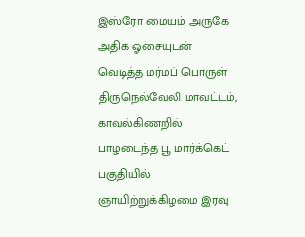இஸ்ரோ மையம் அருகே அதிக ஓசையுடன் வெடித்த மர்மப் பொருள்
திருநெல்வேலி மாவட்டம், காவல்கிணறில் பாழடைந்த பூ மார்க்கெட் பகுதியில் ஞாயிற்றுக்கிழமை இரவு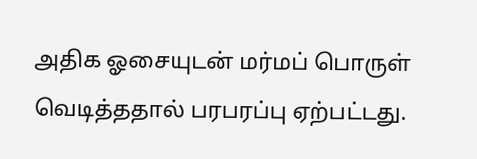அதிக ஓசையுடன் மர்மப் பொருள் வெடித்ததால் பரபரப்பு ஏற்பட்டது.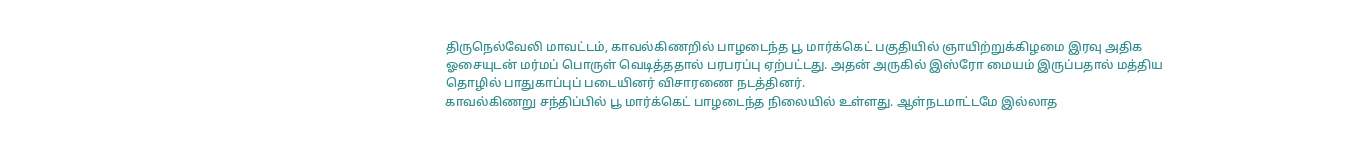திருநெல்வேலி மாவட்டம், காவல்கிணறில் பாழடைந்த பூ மார்க்கெட் பகுதியில் ஞாயிற்றுக்கிழமை இரவு அதிக ஓசையுடன் மர்மப் பொருள் வெடித்ததால் பரபரப்பு ஏற்பட்டது. அதன் அருகில் இஸ்ரோ மையம் இருப்பதால் மத்திய தொழில் பாதுகாப்புப் படையினர் விசாரணை நடத்தினர்.
காவல்கிணறு சந்திப்பில் பூ மார்க்கெட் பாழடைந்த நிலையில் உள்ளது. ஆள்நடமாட்டமே இல்லாத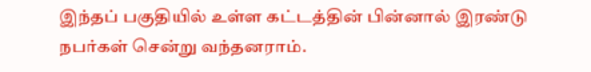இந்தப் பகுதியில் உள்ள கட்டத்தின் பின்னால் இரண்டு நபர்கள் சென்று வந்தனராம்.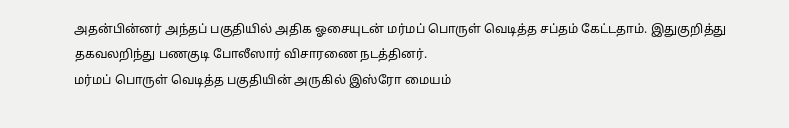அதன்பின்னர் அந்தப் பகுதியில் அதிக ஓசையுடன் மர்மப் பொருள் வெடித்த சப்தம் கேட்டதாம். இதுகுறித்து தகவலறிந்து பணகுடி போலீஸார் விசாரணை நடத்தினர்.
மர்மப் பொருள் வெடித்த பகுதியின் அருகில் இஸ்ரோ மையம்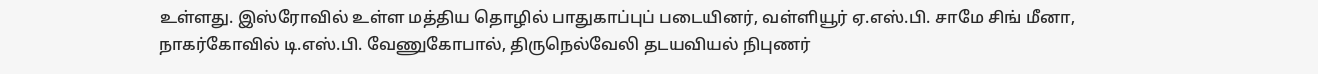உள்ளது. இஸ்ரோவில் உள்ள மத்திய தொழில் பாதுகாப்புப் படையினர், வள்ளியூர் ஏ.எஸ்.பி. சாமே சிங் மீனா, நாகர்கோவில் டி.எஸ்.பி. வேணுகோபால், திருநெல்வேலி தடயவியல் நிபுணர்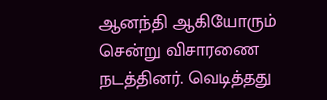ஆனந்தி ஆகியோரும் சென்று விசாரணை நடத்தினர். வெடித்தது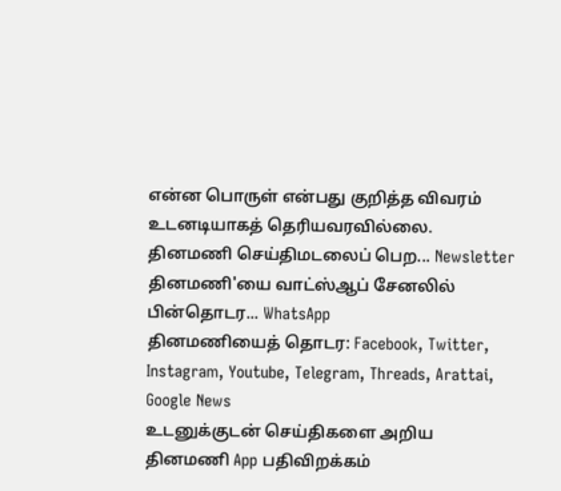என்ன பொருள் என்பது குறித்த விவரம் உடனடியாகத் தெரியவரவில்லை.
தினமணி செய்திமடலைப் பெற... Newsletter
தினமணி'யை வாட்ஸ்ஆப் சேனலில் பின்தொடர... WhatsApp
தினமணியைத் தொடர: Facebook, Twitter, Instagram, Youtube, Telegram, Threads, Arattai, Google News
உடனுக்குடன் செய்திகளை அறிய தினமணி App பதிவிறக்கம்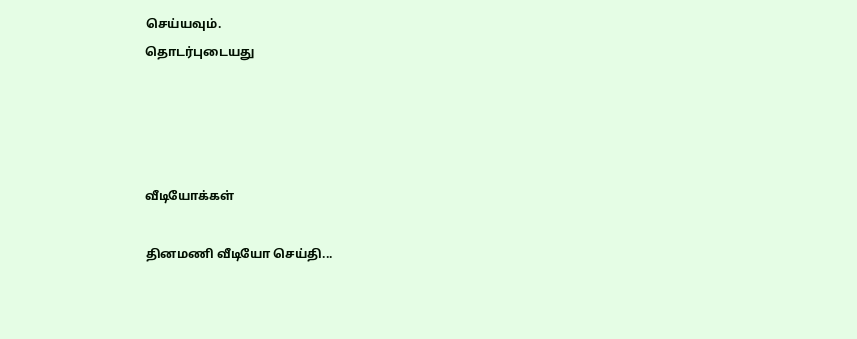செய்யவும்.
தொடர்புடையது




வீடியோக்கள்

தினமணி வீடியோ செய்தி...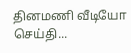தினமணி வீடியோ செய்தி...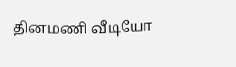தினமணி வீடியோ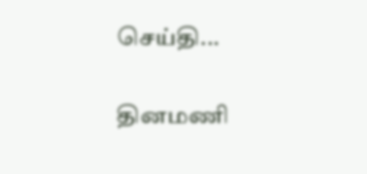செய்தி...

தினமணி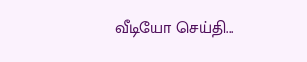வீடியோ செய்தி...